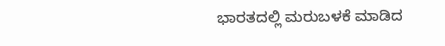ಭಾರತದಲ್ಲಿ ಮರುಬಳಕೆ ಮಾಡಿದ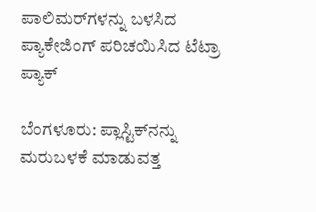ಪಾಲಿಮರ್‌ಗಳನ್ನು ಬಳಸಿದ ಪ್ಯಾಕೇಜಿಂಗ್ ಪರಿಚಯಿಸಿದ ಟೆಟ್ರಾ ಪ್ಯಾಕ್

ಬೆಂಗಳೂರು: ಪ್ಲಾಸ್ಟಿಕ್‌ನನ್ನು ಮರುಬಳಕೆ ಮಾಡುವತ್ತ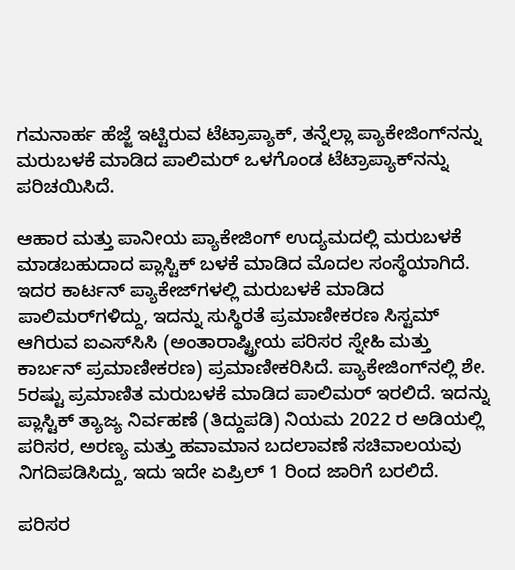ಗಮನಾರ್ಹ ಹೆಜ್ಜೆ ಇಟ್ಟಿರುವ ಟೆಟ್ರಾಪ್ಯಾಕ್‌, ತನ್ನೆಲ್ಲಾ ಪ್ಯಾಕೇಜಿಂಗ್‌ನನ್ನು ಮರುಬಳಕೆ ಮಾಡಿದ ಪಾಲಿಮರ್‌ ಒಳಗೊಂಡ ಟೆಟ್ರಾಪ್ಯಾಕ್‌ನನ್ನು ಪರಿಚಯಿಸಿದೆ.

ಆಹಾರ ಮತ್ತು ಪಾನೀಯ ಪ್ಯಾಕೇಜಿಂಗ್‌ ಉದ್ಯಮದಲ್ಲಿ ಮರುಬಳಕೆ ಮಾಡಬಹುದಾದ ಪ್ಲಾಸ್ಟಿಕ್‌ ಬಳಕೆ ಮಾಡಿದ ಮೊದಲ ಸಂಸ್ಥೆಯಾಗಿದೆ. ಇದರ ಕಾರ್ಟನ್ ಪ್ಯಾಕೇಜ್‌ಗಳಲ್ಲಿ ಮರುಬಳಕೆ ಮಾಡಿದ ಪಾಲಿಮರ್‌ಗಳಿದ್ದು, ಇದನ್ನು ಸುಸ್ಥಿರತೆ ಪ್ರಮಾಣೀಕರಣ ಸಿಸ್ಟಮ್‌ ಆಗಿರುವ ಐಎಸ್‌ಸಿಸಿ (ಅಂತಾರಾಷ್ಟ್ರೀಯ ಪರಿಸರ ಸ್ನೇಹಿ ಮತ್ತು ಕಾರ್ಬನ್ ಪ್ರಮಾಣೀಕರಣ) ಪ್ರಮಾಣೀಕರಿಸಿದೆ. ಪ್ಯಾಕೇಜಿಂಗ್‌ನಲ್ಲಿ ಶೇ. 5ರಷ್ಟು ಪ್ರಮಾಣಿತ ಮರುಬಳಕೆ ಮಾಡಿದ ಪಾಲಿಮರ್‌ ಇರಲಿದೆ. ಇದನ್ನು ಪ್ಲಾಸ್ಟಿಕ್ ತ್ಯಾಜ್ಯ ನಿರ್ವಹಣೆ (ತಿದ್ದುಪಡಿ) ನಿಯಮ 2022 ರ ಅಡಿಯಲ್ಲಿ ಪರಿಸರ, ಅರಣ್ಯ ಮತ್ತು ಹವಾಮಾನ ಬದಲಾವಣೆ ಸಚಿವಾಲಯವು ನಿಗದಿಪಡಿಸಿದ್ದು, ಇದು ಇದೇ ಏಪ್ರಿಲ್ 1 ರಿಂದ ಜಾರಿಗೆ ಬರಲಿದೆ.

ಪರಿಸರ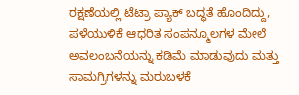ರಕ್ಷಣೆಯಲ್ಲಿ ಟೆಟ್ರಾ ಪ್ಯಾಕ್ ಬದ್ಧತೆ ಹೊಂದಿದ್ದು, ಪಳೆಯುಳಿಕೆ ಆಧರಿತ ಸಂಪನ್ಮೂಲಗಳ ಮೇಲೆ ಅವಲಂಬನೆಯನ್ನು ಕಡಿಮೆ ಮಾಡುವುದು ಮತ್ತು ಸಾಮಗ್ರಿಗಳನ್ನು ಮರುಬಳಕೆ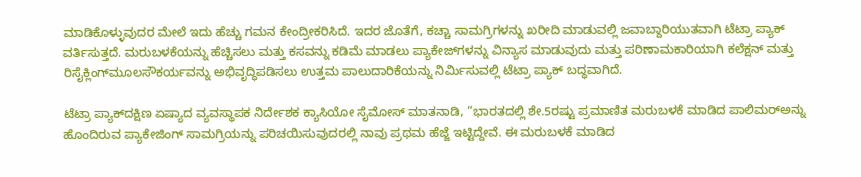ಮಾಡಿಕೊಳ್ಳುವುದರ ಮೇಲೆ ಇದು ಹೆಚ್ಚು ಗಮನ ಕೇಂದ್ರೀಕರಿಸಿದೆ. ಇದರ ಜೊತೆಗೆ, ಕಚ್ಚಾ ಸಾಮಗ್ರಿಗಳನ್ನು ಖರೀದಿ ಮಾಡುವಲ್ಲಿ ಜವಾಬ್ದಾರಿಯುತವಾಗಿ ಟೆಟ್ರಾ ಪ್ಯಾಕ್ ವರ್ತಿಸುತ್ತದೆ. ಮರುಬಳಕೆಯನ್ನು ಹೆಚ್ಚಿಸಲು ಮತ್ತು ಕಸವನ್ನು ಕಡಿಮೆ ಮಾಡಲು ಪ್ಯಾಕೇಜ್‌ಗಳನ್ನು ವಿನ್ಯಾಸ ಮಾಡುವುದು ಮತ್ತು ಪರಿಣಾಮಕಾರಿಯಾಗಿ ಕಲೆಕ್ಷನ್ ಮತ್ತು ರಿಸೈಕ್ಲಿಂಗ್‌ಮೂಲಸೌಕರ್ಯವನ್ನು ಅಭಿವೃದ್ಧಿಪಡಿಸಲು ಉತ್ತಮ ಪಾಲುದಾರಿಕೆಯನ್ನು ನಿರ್ಮಿಸುವಲ್ಲಿ ಟೆಟ್ರಾ ಪ್ಯಾಕ್ ಬದ್ಧವಾಗಿದೆ.

ಟೆಟ್ರಾ ಪ್ಯಾಕ್‌ದಕ್ಷಿಣ ಏಷ್ಯಾದ ವ್ಯವಸ್ಥಾಪಕ ನಿರ್ದೇಶಕ ಕ್ಯಾಸಿಯೋ ಸೈಮೋಸ್ ಮಾತನಾಡಿ, “ಭಾರತದಲ್ಲಿ ಶೇ.5ರಷ್ಟು ಪ್ರಮಾಣಿತ ಮರುಬಳಕೆ ಮಾಡಿದ ಪಾಲಿಮರ್‌ಅನ್ನು ಹೊಂದಿರುವ ಪ್ಯಾಕೇಜಿಂಗ್ ಸಾಮಗ್ರಿಯನ್ನು ಪರಿಚಯಿಸುವುದರಲ್ಲಿ ನಾವು ಪ್ರಥಮ ಹೆಜ್ಜೆ ಇಟ್ಟಿದ್ದೇವೆ. ಈ ಮರುಬಳಕೆ ಮಾಡಿದ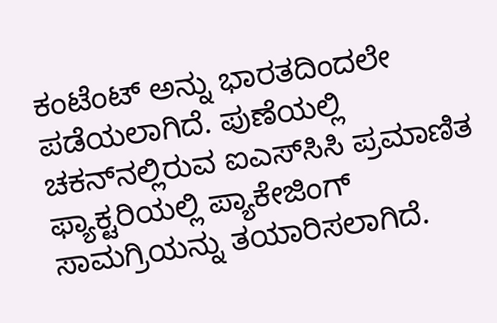ಕಂಟೆಂಟ್ ಅನ್ನು ಭಾರತದಿಂದಲೇ ಪಡೆಯಲಾಗಿದೆ. ಪುಣೆಯಲ್ಲಿ ಚಕನ್‌ನಲ್ಲಿರುವ ಐಎಸ್‌ಸಿಸಿ ಪ್ರಮಾಣಿತ ಫ್ಯಾಕ್ಟರಿಯಲ್ಲಿ ಪ್ಯಾಕೇಜಿಂಗ್ ಸಾಮಗ್ರಿಯನ್ನು ತಯಾರಿಸಲಾಗಿದೆ.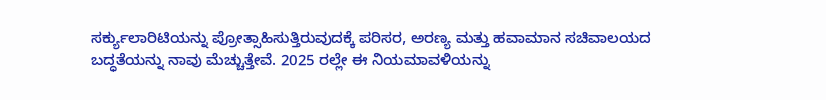ಸರ್ಕ್ಯುಲಾರಿಟಿಯನ್ನು ಪ್ರೋತ್ಸಾಹಿಸುತ್ತಿರುವುದಕ್ಕೆ ಪರಿಸರ, ಅರಣ್ಯ ಮತ್ತು ಹವಾಮಾನ ಸಚಿವಾಲಯದ ಬದ್ಧತೆಯನ್ನು ನಾವು ಮೆಚ್ಚುತ್ತೇವೆ. 2025 ರಲ್ಲೇ ಈ ನಿಯಮಾವಳಿಯನ್ನು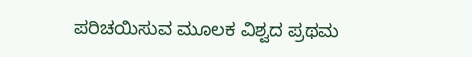ಪರಿಚಯಿಸುವ ಮೂಲಕ ವಿಶ್ವದ ಪ್ರಥಮ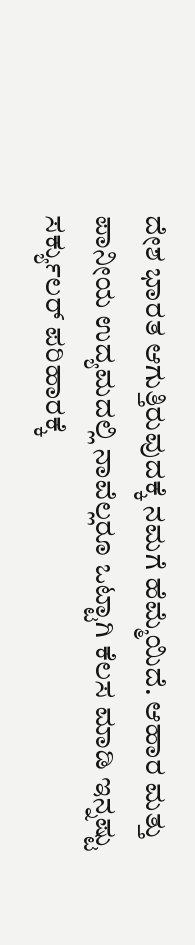ದೇಶ ಭಾರತ ಆಗುತ್ತಿರುವುದಕ್ಕೆ ನಮಗೆ ಹೆಮ್ಮೆಯಿದೆ. ಆಹಾರ ಮತ್ತು ಪಾನೀಯ ಉದ್ಯಮದಲ್ಲಿ ನಾವೆಲ್ಲರೂ ಒಟ್ಟಾಗಿ ಕೆಲಸ ಮಾಡಿ ಇನ್ನಷ್ಟು ಸರ್ಕ್ಯುಲರ್ ಪರಿಹಾರಕ್ಕೆ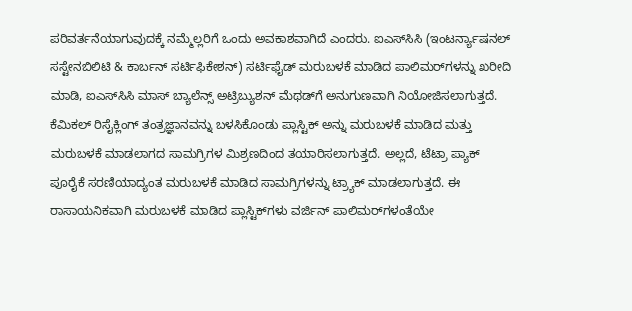ಪರಿವರ್ತನೆಯಾಗುವುದಕ್ಕೆ ನಮ್ಮೆಲ್ಲರಿಗೆ ಒಂದು ಅವಕಾಶವಾಗಿದೆ ಎಂದರು. ಐಎಸ್‌ಸಿಸಿ (ಇಂಟರ್ನ್ಯಾಷನಲ್ ಸಸ್ಟೇನಬಿಲಿಟಿ & ಕಾರ್ಬನ್ ಸರ್ಟಿಫಿಕೇಶನ್) ಸರ್ಟಿಫೈಡ್ ಮರುಬಳಕೆ ಮಾಡಿದ ಪಾಲಿಮರ್‌ಗಳನ್ನು ಖರೀದಿ ಮಾಡಿ, ಐಎಸ್‌ಸಿಸಿ ಮಾಸ್ ಬ್ಯಾಲೆನ್ಸ್ ಅಟ್ರಿಬ್ಯುಶನ್ ಮೆಥಡ್‌ಗೆ ಅನುಗುಣವಾಗಿ ನಿಯೋಜಿಸಲಾಗುತ್ತದೆ. ಕೆಮಿಕಲ್ ರಿಸೈಕ್ಲಿಂಗ್ ತಂತ್ರಜ್ಞಾನವನ್ನು ಬಳಸಿಕೊಂಡು ಪ್ಲಾಸ್ಟಿಕ್ ಅನ್ನು ಮರುಬಳಕೆ ಮಾಡಿದ ಮತ್ತು ಮರುಬಳಕೆ ಮಾಡಲಾಗದ ಸಾಮಗ್ರಿಗಳ ಮಿಶ್ರಣದಿಂದ ತಯಾರಿಸಲಾಗುತ್ತದೆ. ಅಲ್ಲದೆ, ಟೆಟ್ರಾ ಪ್ಯಾಕ್ ಪೂರೈಕೆ ಸರಣಿಯಾದ್ಯಂತ ಮರುಬಳಕೆ ಮಾಡಿದ ಸಾಮಗ್ರಿಗಳನ್ನು ಟ್ರ್ಯಾಕ್ ಮಾಡಲಾಗುತ್ತದೆ. ಈ ರಾಸಾಯನಿಕವಾಗಿ ಮರುಬಳಕೆ ಮಾಡಿದ ಪ್ಲಾಸ್ಟಿಕ್‌ಗಳು ವರ್ಜಿನ್ ಪಾಲಿಮರ್‌ಗಳಂತೆಯೇ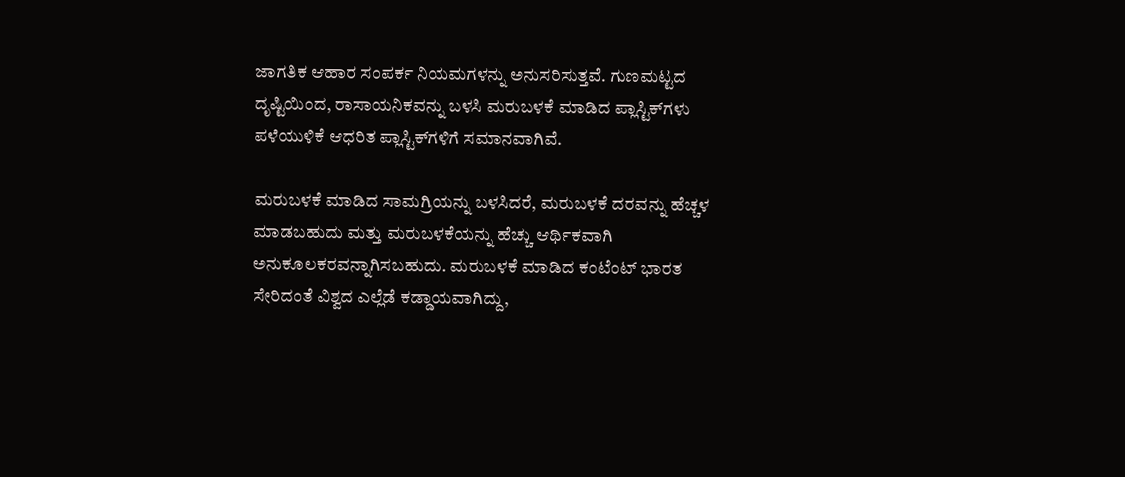ಜಾಗತಿಕ ಆಹಾರ ಸಂಪರ್ಕ ನಿಯಮಗಳನ್ನು ಅನುಸರಿಸುತ್ತವೆ. ಗುಣಮಟ್ಟದ ದೃಷ್ಟಿಯಿಂದ, ರಾಸಾಯನಿಕವನ್ನು ಬಳಸಿ ಮರುಬಳಕೆ ಮಾಡಿದ ಪ್ಲಾಸ್ಟಿಕ್‌ಗಳು ಪಳೆಯುಳಿಕೆ ಆಧರಿತ ಪ್ಲಾಸ್ಟಿಕ್‌ಗಳಿಗೆ ಸಮಾನವಾಗಿವೆ.

ಮರುಬಳಕೆ ಮಾಡಿದ ಸಾಮಗ್ರಿಯನ್ನು ಬಳಸಿದರೆ, ಮರುಬಳಕೆ ದರವನ್ನು ಹೆಚ್ಚಳ ಮಾಡಬಹುದು ಮತ್ತು ಮರುಬಳಕೆಯನ್ನು ಹೆಚ್ಚು ಆರ್ಥಿಕವಾಗಿ ಅನುಕೂಲಕರವನ್ನಾಗಿಸಬಹುದು. ಮರುಬಳಕೆ ಮಾಡಿದ ಕಂಟೆಂಟ್ ಭಾರತ ಸೇರಿದಂತೆ ವಿಶ್ವದ ಎಲ್ಲೆಡೆ ಕಡ್ಡಾಯವಾಗಿದ್ದು,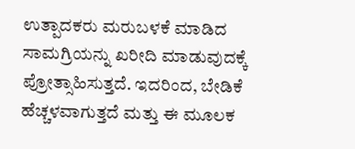ಉತ್ಪಾದಕರು ಮರುಬಳಕೆ ಮಾಡಿದ ಸಾಮಗ್ರಿಯನ್ನು ಖರೀದಿ ಮಾಡುವುದಕ್ಕೆ ಪ್ರೋತ್ಸಾಹಿಸುತ್ತದೆ. ಇದರಿಂದ, ಬೇಡಿಕೆ ಹೆಚ್ಚಳವಾಗುತ್ತದೆ ಮತ್ತು ಈ ಮೂಲಕ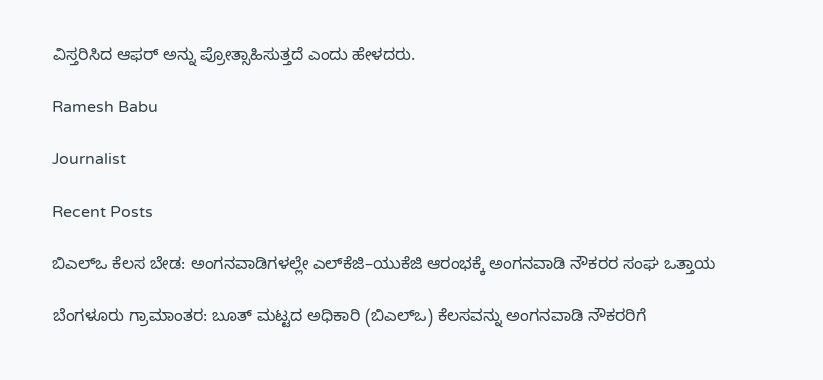ವಿಸ್ತರಿಸಿದ ಆಫರ್ ಅನ್ನು ಪ್ರೋತ್ಸಾಹಿಸುತ್ತದೆ ಎಂದು ಹೇಳದರು.

Ramesh Babu

Journalist

Recent Posts

ಬಿಎಲ್‌ಒ ಕೆಲಸ ಬೇಡ: ಅಂಗನವಾಡಿಗಳಲ್ಲೇ ಎಲ್‌ಕೆಜಿ–ಯುಕೆಜಿ ಆರಂಭಕ್ಕೆ ಅಂಗನವಾಡಿ ನೌಕರರ ಸಂಘ ಒತ್ತಾಯ

ಬೆಂಗಳೂರು ಗ್ರಾಮಾಂತರ: ಬೂತ್ ಮಟ್ಟದ ಅಧಿಕಾರಿ (ಬಿಎಲ್‌ಒ) ಕೆಲಸವನ್ನು ಅಂಗನವಾಡಿ ನೌಕರರಿಗೆ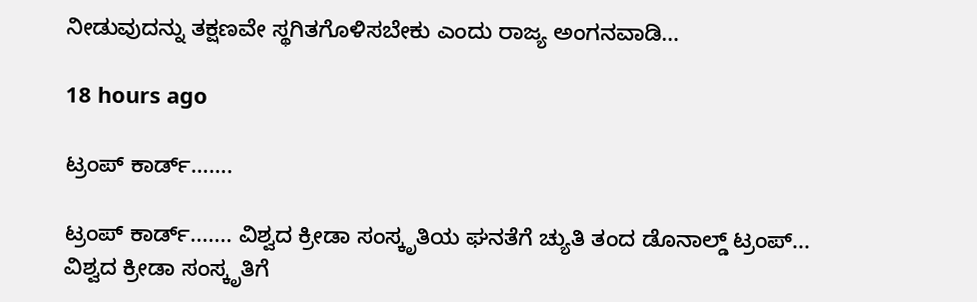ನೀಡುವುದನ್ನು ತಕ್ಷಣವೇ ಸ್ಥಗಿತಗೊಳಿಸಬೇಕು ಎಂದು ರಾಜ್ಯ ಅಂಗನವಾಡಿ…

18 hours ago

ಟ್ರಂಪ್ ಕಾರ್ಡ್…….

ಟ್ರಂಪ್ ಕಾರ್ಡ್....... ವಿಶ್ವದ ಕ್ರೀಡಾ ಸಂಸ್ಕೃತಿಯ ಘನತೆಗೆ ಚ್ಯುತಿ ತಂದ ಡೊನಾಲ್ಡ್ ಟ್ರಂಪ್... ವಿಶ್ವದ ಕ್ರೀಡಾ ಸಂಸ್ಕೃತಿಗೆ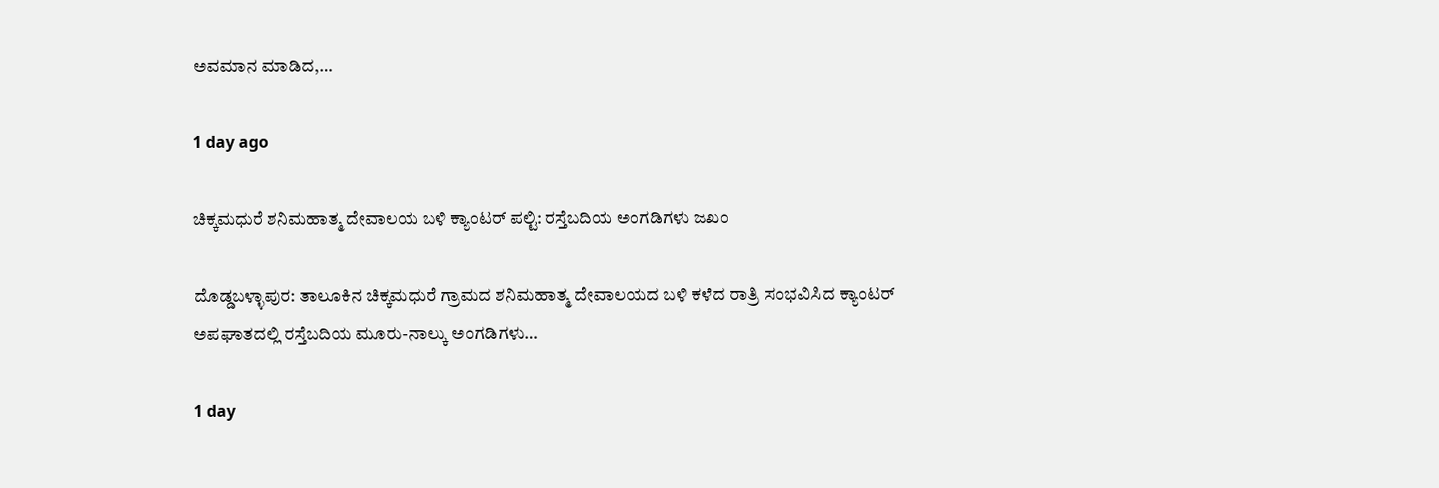ಅವಮಾನ ಮಾಡಿದ,…

1 day ago

ಚಿಕ್ಕಮಧುರೆ ಶನಿಮಹಾತ್ಮ ದೇವಾಲಯ ಬಳಿ ಕ್ಯಾಂಟರ್ ಪಲ್ಟಿ: ರಸ್ತೆಬದಿಯ ಅಂಗಡಿಗಳು ಜಖಂ

ದೊಡ್ಡಬಳ್ಳಾಪುರ: ತಾಲೂಕಿನ ಚಿಕ್ಕಮಧುರೆ ಗ್ರಾಮದ ಶನಿಮಹಾತ್ಮ ದೇವಾಲಯದ ಬಳಿ ಕಳೆದ ರಾತ್ರಿ ಸಂಭವಿಸಿದ ಕ್ಯಾಂಟರ್ ಅಪಘಾತದಲ್ಲಿ ರಸ್ತೆಬದಿಯ ಮೂರು-ನಾಲ್ಕು ಅಂಗಡಿಗಳು…

1 day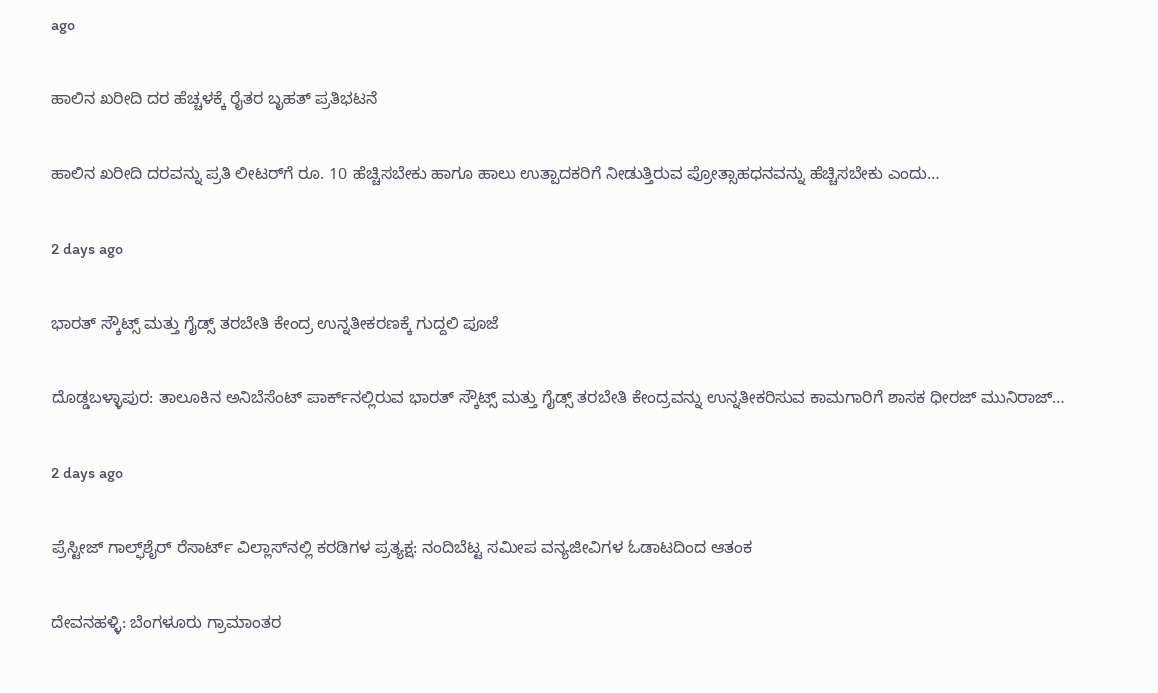ago

ಹಾಲಿನ ಖರೀದಿ ದರ ಹೆಚ್ಚಳಕ್ಕೆ ರೈತರ ಬೃಹತ್ ಪ್ರತಿಭಟನೆ

ಹಾಲಿನ ಖರೀದಿ ದರವನ್ನು ಪ್ರತಿ ಲೀಟರ್‌ಗೆ ರೂ. 10 ಹೆಚ್ಚಿಸಬೇಕು ಹಾಗೂ ಹಾಲು ಉತ್ಪಾದಕರಿಗೆ ನೀಡುತ್ತಿರುವ ಪ್ರೋತ್ಸಾಹಧನವನ್ನು ಹೆಚ್ಚಿಸಬೇಕು ಎಂದು…

2 days ago

ಭಾರತ್ ಸ್ಕೌಟ್ಸ್ ಮತ್ತು ಗೈಡ್ಸ್ ತರಬೇತಿ ಕೇಂದ್ರ ಉನ್ನತೀಕರಣಕ್ಕೆ ಗುದ್ದಲಿ ಪೂಜೆ

ದೊಡ್ಡಬಳ್ಳಾಪುರ: ತಾಲೂಕಿನ ಅನಿಬೆಸೆಂಟ್ ಪಾರ್ಕ್‌ನಲ್ಲಿರುವ ಭಾರತ್ ಸ್ಕೌಟ್ಸ್ ಮತ್ತು ಗೈಡ್ಸ್ ತರಬೇತಿ ಕೇಂದ್ರವನ್ನು ಉನ್ನತೀಕರಿಸುವ ಕಾಮಗಾರಿಗೆ ಶಾಸಕ ಧೀರಜ್ ಮುನಿರಾಜ್…

2 days ago

ಪ್ರೆಸ್ಟೀಜ್ ಗಾಲ್ಫ್‌ಶೈರ್ ರೆಸಾರ್ಟ್ ವಿಲ್ಲಾಸ್‌ನಲ್ಲಿ ಕರಡಿಗಳ ಪ್ರತ್ಯಕ್ಷ: ನಂದಿಬೆಟ್ಟ ಸಮೀಪ ವನ್ಯಜೀವಿಗಳ ಓಡಾಟದಿಂದ ಆತಂಕ

ದೇವನಹಳ್ಳಿ: ಬೆಂಗಳೂರು ಗ್ರಾಮಾಂತರ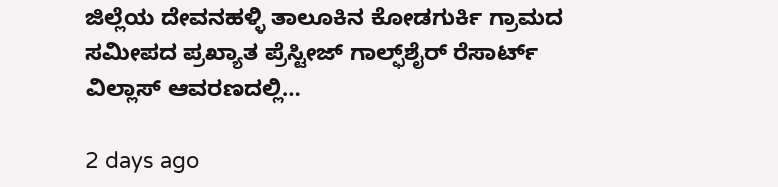ಜಿಲ್ಲೆಯ ದೇವನಹಳ್ಳಿ ತಾಲೂಕಿನ ಕೋಡಗುರ್ಕಿ ಗ್ರಾಮದ ಸಮೀಪದ ಪ್ರಖ್ಯಾತ ಪ್ರೆಸ್ಟೀಜ್ ಗಾಲ್ಫ್‌ಶೈರ್ ರೆಸಾರ್ಟ್ ವಿಲ್ಲಾಸ್ ಆವರಣದಲ್ಲಿ…

2 days ago